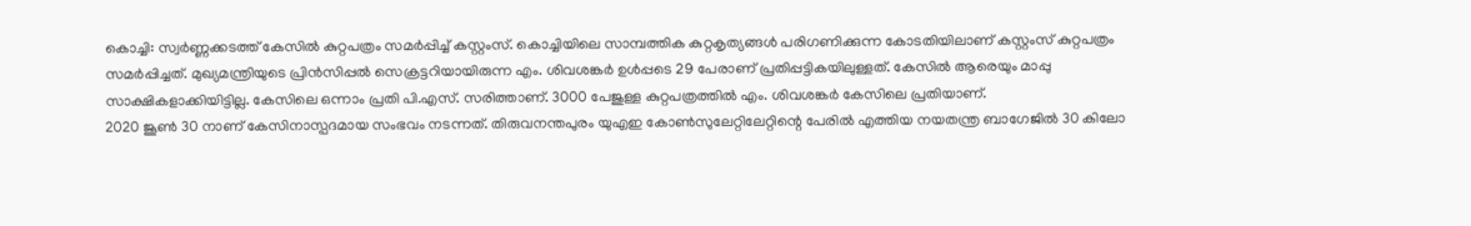കൊച്ചി: സ്വർണ്ണക്കടത്ത് കേസിൽ കുറ്റപത്രം സമർപ്പിച്ച് കസ്റ്റംസ്. കൊച്ചിയിലെ സാമ്പത്തിക കുറ്റകൃത്യങ്ങൾ പരിഗണിക്കുന്ന കോടതിയിലാണ് കസ്റ്റംസ് കുറ്റപത്രം സമർപ്പിച്ചത്. മുഖ്യമന്ത്രിയുടെ പ്രിൻസിപ്പൽ സെക്രട്ടറിയായിരുന്ന എം. ശിവശങ്കർ ഉൾപ്പടെ 29 പേരാണ് പ്രതിപ്പട്ടികയിലുള്ളത്. കേസിൽ ആരെയും മാപ്പു സാക്ഷികളാക്കിയിട്ടില്ല. കേസിലെ ഒന്നാം പ്രതി പി.എസ്. സരിത്താണ്. 3000 പേജുള്ള കുറ്റപത്രത്തിൽ എം. ശിവശങ്കർ കേസിലെ പ്രതിയാണ്.
2020 ജൂൺ 30 നാണ് കേസിനാസ്പദമായ സംഭവം നടന്നത്. തിരുവനന്തപുരം യുഎഇ കോൺസുലേറ്റിലേറ്റിന്റെ പേരിൽ എത്തിയ നയതന്ത്ര ബാഗേജിൽ 30 കിലോ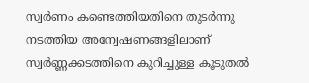സ്വർണം കണ്ടെത്തിയതിനെ തുടർന്നു നടത്തിയ അന്വേഷണങ്ങളിലാണ് സ്വർണ്ണക്കടത്തിനെ കുറിച്ചുള്ള കൂടുതൽ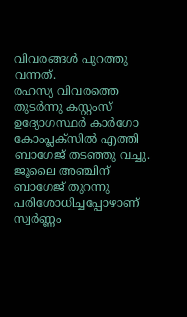വിവരങ്ങൾ പുറത്തു വന്നത്.
രഹസ്യ വിവരത്തെ തുടർന്നു കസ്റ്റംസ് ഉദ്യോഗസ്ഥർ കാർഗോ കോംപ്ലക്സിൽ എത്തി ബാഗേജ് തടഞ്ഞു വച്ചു. ജൂലൈ അഞ്ചിന് ബാഗേജ് തുറന്നു പരിശോധിച്ചപ്പോഴാണ് സ്വർണ്ണം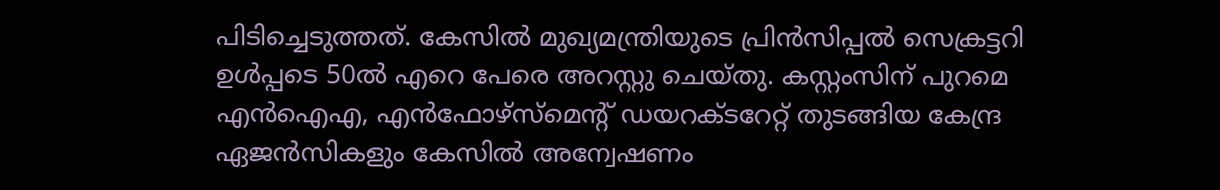പിടിച്ചെടുത്തത്. കേസിൽ മുഖ്യമന്ത്രിയുടെ പ്രിൻസിപ്പൽ സെക്രട്ടറി ഉൾപ്പടെ 50ൽ എറെ പേരെ അറസ്റ്റു ചെയ്തു. കസ്റ്റംസിന് പുറമെ എൻഐഎ, എൻഫോഴ്സ്മെന്റ് ഡയറക്ടറേറ്റ് തുടങ്ങിയ കേന്ദ്ര ഏജൻസികളും കേസിൽ അന്വേഷണം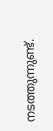നടത്തുന്നുണ്ട്.